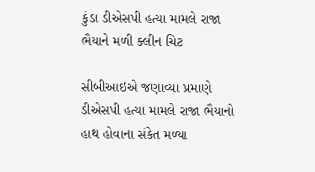કુંડા ડીએસપી હત્યા મામલે રાજા ભૈયાને મળી ક્લીન ચિટ

સીબીઆઇએ જણાવ્યા પ્રમાણે ડીએસપી હત્યા મામલે રાજા ભૈયાનો હાથ હોવાના સંકેત મળ્યા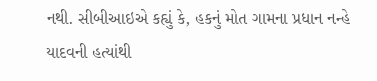નથી. સીબીઆઇએ કહ્યું કે, હકનું મોત ગામના પ્રધાન નન્હે યાદવની હત્યાંથી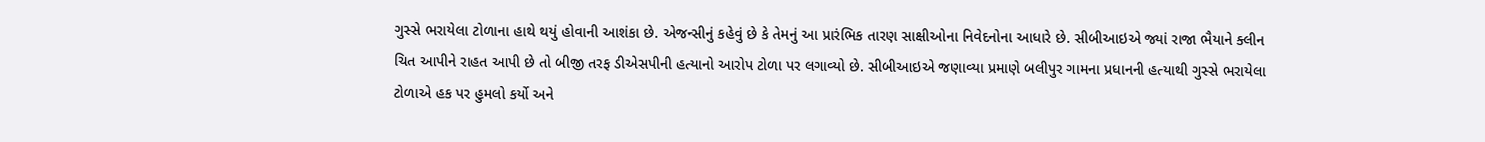ગુસ્સે ભરાયેલા ટોળાના હાથે થયું હોવાની આશંકા છે. એજન્સીનું કહેવું છે કે તેમનું આ પ્રારંભિક તારણ સાક્ષીઓના નિવેદનોના આધારે છે. સીબીઆઇએ જ્યાં રાજા ભૈયાને ક્લીન ચિત આપીને રાહત આપી છે તો બીજી તરફ ડીએસપીની હત્યાનો આરોપ ટોળા પર લગાવ્યો છે. સીબીઆઇએ જણાવ્યા પ્રમાણે બલીપુર ગામના પ્રધાનની હત્યાથી ગુસ્સે ભરાયેલા ટોળાએ હક પર હુમલો કર્યો અને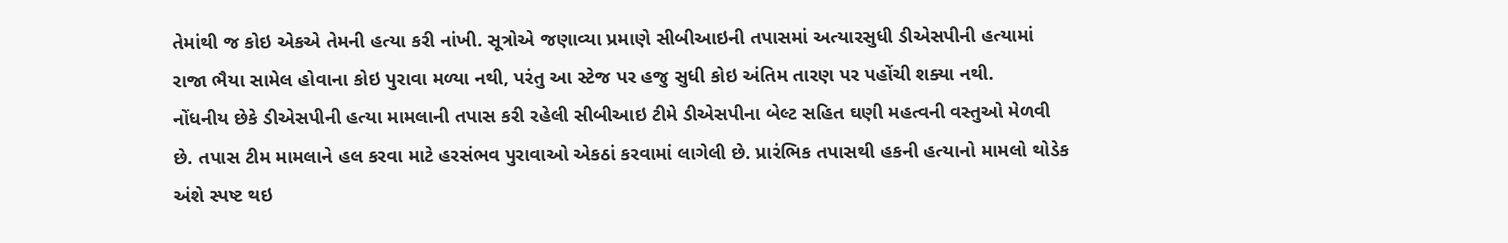તેમાંથી જ કોઇ એકએ તેમની હત્યા કરી નાંખી. સૂત્રોએ જણાવ્યા પ્રમાણે સીબીઆઇની તપાસમાં અત્યારસુધી ડીએસપીની હત્યામાં રાજા ભૈયા સામેલ હોવાના કોઇ પુરાવા મળ્યા નથી, પરંતુ આ સ્ટેજ પર હજુ સુધી કોઇ અંતિમ તારણ પર પહોંચી શક્યા નથી.
નોંધનીય છેકે ડીએસપીની હત્યા મામલાની તપાસ કરી રહેલી સીબીઆઇ ટીમે ડીએસપીના બેલ્ટ સહિત ઘણી મહત્વની વસ્તુઓ મેળવી છે. તપાસ ટીમ મામલાને હલ કરવા માટે હરસંભવ પુરાવાઓ એકઠાં કરવામાં લાગેલી છે. પ્રારંભિક તપાસથી હકની હત્યાનો મામલો થોડેક અંશે સ્પષ્ટ થઇ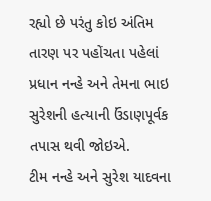રહ્યો છે પરંતુ કોઇ અંતિમ તારણ પર પહોંચતા પહેલાં પ્રધાન નન્હે અને તેમના ભાઇ સુરેશની હત્યાની ઉંડાણપૂર્વક તપાસ થવી જોઇએ.
ટીમ નન્હે અને સુરેશ યાદવના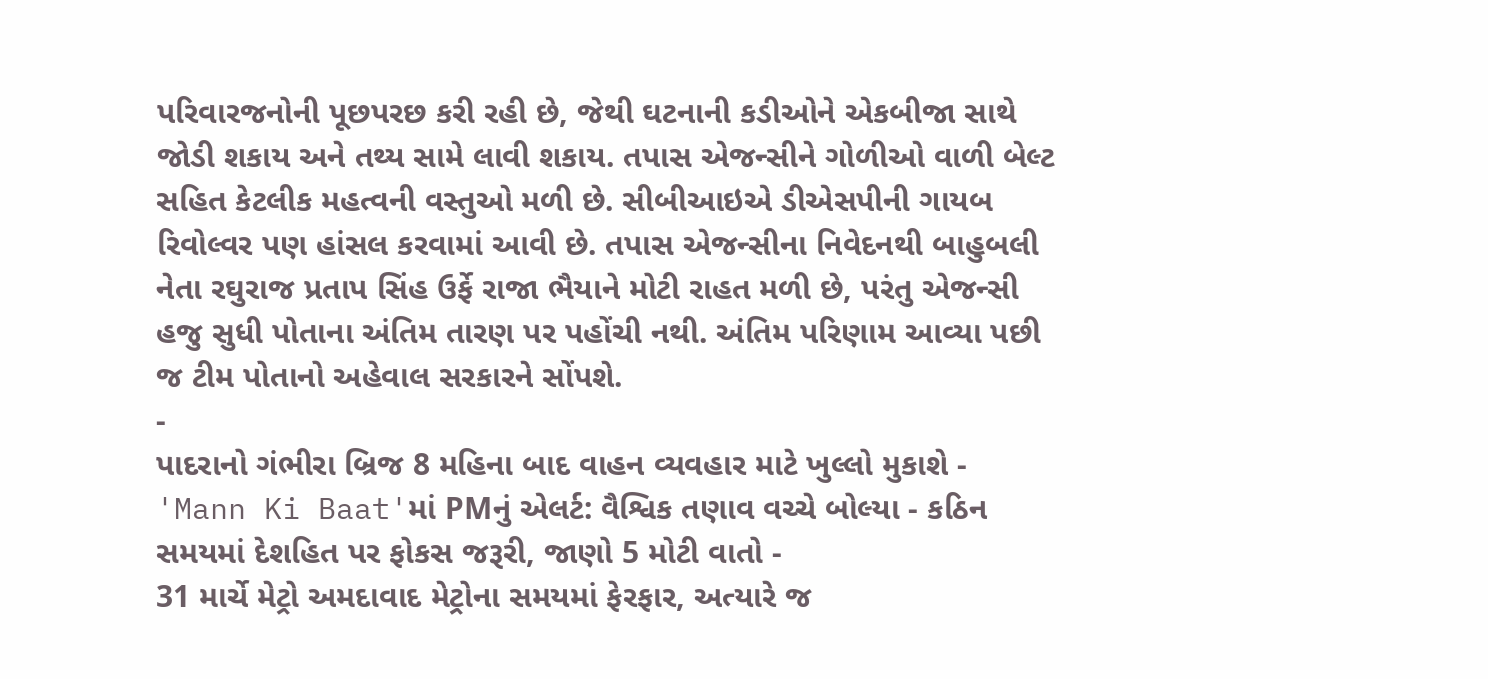પરિવારજનોની પૂછપરછ કરી રહી છે, જેથી ઘટનાની કડીઓને એકબીજા સાથે જોડી શકાય અને તથ્ય સામે લાવી શકાય. તપાસ એજન્સીને ગોળીઓ વાળી બેલ્ટ સહિત કેટલીક મહત્વની વસ્તુઓ મળી છે. સીબીઆઇએ ડીએસપીની ગાયબ રિવોલ્વર પણ હાંસલ કરવામાં આવી છે. તપાસ એજન્સીના નિવેદનથી બાહુબલી નેતા રઘુરાજ પ્રતાપ સિંહ ઉર્ફે રાજા ભૈયાને મોટી રાહત મળી છે, પરંતુ એજન્સી હજુ સુધી પોતાના અંતિમ તારણ પર પહોંચી નથી. અંતિમ પરિણામ આવ્યા પછી જ ટીમ પોતાનો અહેવાલ સરકારને સોંપશે.
-
પાદરાનો ગંભીરા બ્રિજ 8 મહિના બાદ વાહન વ્યવહાર માટે ખુલ્લો મુકાશે -
'Mann Ki Baat'માં PMનું એલર્ટ: વૈશ્વિક તણાવ વચ્ચે બોલ્યા - કઠિન સમયમાં દેશહિત પર ફોકસ જરૂરી, જાણો 5 મોટી વાતો -
31 માર્ચે મેટ્રો અમદાવાદ મેટ્રોના સમયમાં ફેરફાર, અત્યારે જ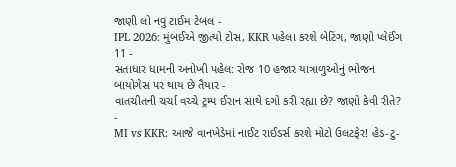જાણી લો નવુ ટાઈમ ટેબલ -
IPL 2026: મુંબઈએ જીત્યો ટોસ, KKR પહેલા કરશે બેટિંગ, જાણો પ્લેઈંગ 11 -
સતાધાર ધામની અનોખી પહેલ: રોજ 10 હજાર યાત્રાળુઓનું ભોજન બાયોગેસ પર થાય છે તૈયાર -
વાતચીતની ચર્ચા વચ્ચે ટ્રમ્પ ઈરાન સાથે દગો કરી રહ્યા છે? જાણો કેવી રીતે? -
MI vs KKR: આજે વાનખેડેમાં નાઈટ રાઈડર્સ કરશે મોટો ઉલટફેર! હેડ-ટુ-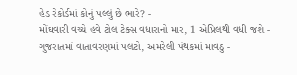હેડ રેકોર્ડમાં કોનું પલ્લું છે ભારે? -
મોંઘવારી વચ્ચે હવે ટોલ ટેક્સ વધારાનો માર, 1 એપ્રિલથી વધી જશે -
ગુજરાતમાં વાતાવરણમાં પલટો, અમરેલી પંથકમાં માવઠુ -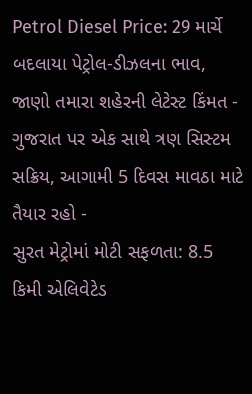Petrol Diesel Price: 29 માર્ચે બદલાયા પેટ્રોલ-ડીઝલના ભાવ, જાણો તમારા શહેરની લેટેસ્ટ કિંમત -
ગુજરાત પર એક સાથે ત્રણ સિસ્ટમ સક્રિય, આગામી 5 દિવસ માવઠા માટે તૈયાર રહો -
સુરત મેટ્રોમાં મોટી સફળતા: 8.5 કિમી એલિવેટેડ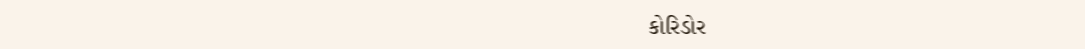કોરિડોર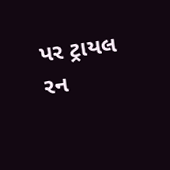પર ટ્રાયલ રન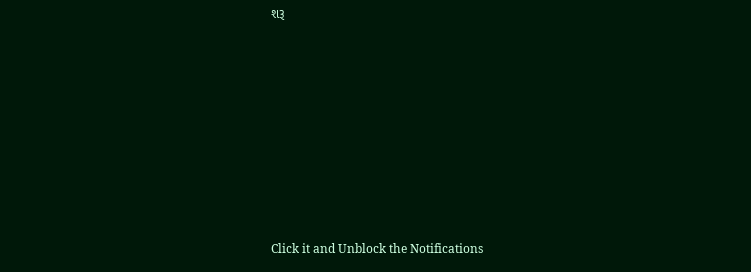શરૂ









Click it and Unblock the Notifications